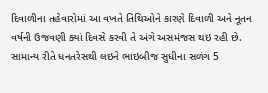દિવાળીના તહેવારોમાં આ વખતે તિથિઓને કારણે દિવાળી અને નૂતન વર્ષની ઉજવણી ક્યાં દિવસે કરવી તે અંગે અસમંજસ થઇ રહી છે. સામાન્ય રીતે ધનતરેસથી લઇને ભાઇબીજ સુધીના સળંગ 5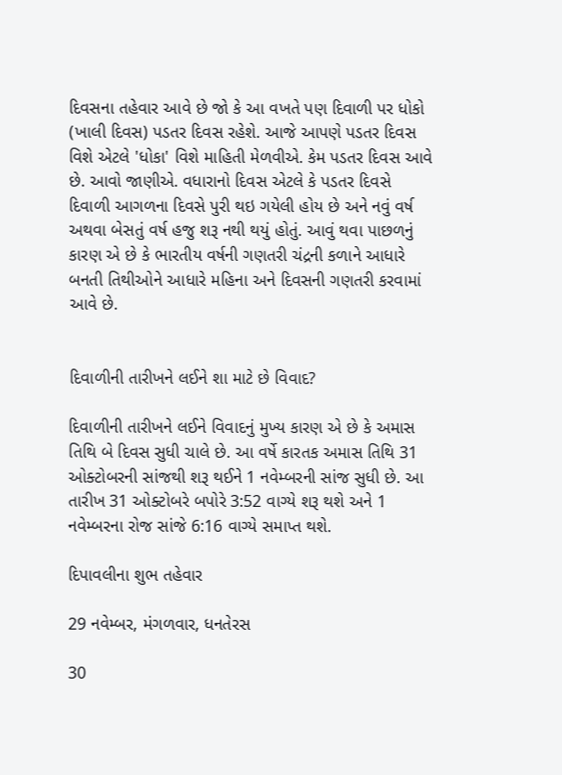દિવસના તહેવાર આવે છે જો કે આ વખતે પણ દિવાળી પર ધોકો (ખાલી દિવસ) પડતર દિવસ રહેશે. આજે આપણે પડતર દિવસ વિશે એટલે 'ધોકા' વિશે માહિતી મેળવીએ. કેમ પડતર દિવસ આવે છે. આવો જાણીએ. વધારાનો દિવસ એટલે કે પડતર દિવસે દિવાળી આગળના દિવસે પુરી થઇ ગયેલી હોય છે અને નવું વર્ષ અથવા બેસતું વર્ષ હજુ શરૂ નથી થયું હોતું. આવું થવા પાછળનું કારણ એ છે કે ભારતીય વર્ષની ગણતરી ચંદ્રની કળાને આધારે બનતી તિથીઓને આધારે મહિના અને દિવસની ગણતરી કરવામાં આવે છે.


દિવાળીની તારીખને લઈને શા માટે છે વિવાદ?

દિવાળીની તારીખને લઈને વિવાદનું મુખ્ય કારણ એ છે કે અમાસ તિથિ બે દિવસ સુધી ચાલે છે. આ વર્ષે કારતક અમાસ તિથિ 31 ઓક્ટોબરની સાંજથી શરૂ થઈને 1 નવેમ્બરની સાંજ સુધી છે. આ તારીખ 31 ઓક્ટોબરે બપોરે 3:52 વાગ્યે શરૂ થશે અને 1 નવેમ્બરના રોજ સાંજે 6:16 વાગ્યે સમાપ્ત થશે.

દિપાવલીના શુભ તહેવાર

29 નવેમ્બર, મંગળવાર, ધનતેરસ

30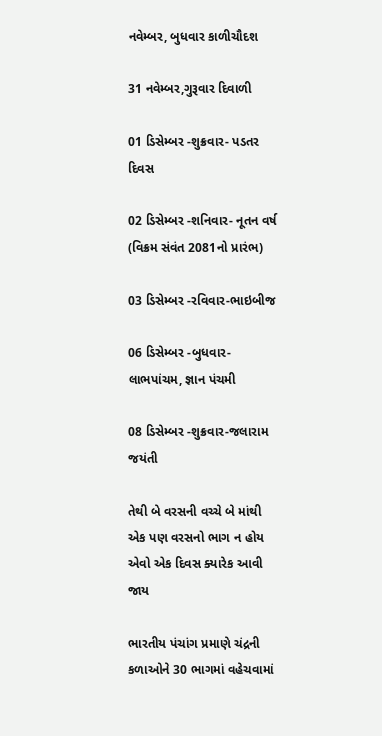નવેમ્બર, બુધવાર કાળીચૌદશ

31 નવેમ્બર,ગુરૂવાર દિવાળી

01 ડિસેમ્બર -શુક્રવાર- પડતર દિવસ

02 ડિસેમ્બર -શનિવાર- નૂતન વર્ષ (વિક્રમ સંવંત 2081નો પ્રારંભ)

03 ડિસેમ્બર -રવિવાર-ભાઇબીજ

06 ડિસેમ્બર -બુધવાર-લાભપાંચમ, જ્ઞાન પંચમી

08 ડિસેમ્બર -શુક્રવાર-જલારામ જયંતી

તેથી બે વરસની વચ્ચે બે માંથી એક પણ વરસનો ભાગ ન હોય એવો એક દિવસ ક્યારેક આવી જાય

ભારતીય પંચાંગ પ્રમાણે ચંદ્રની કળાઓને 30 ભાગમાં વહેચવામાં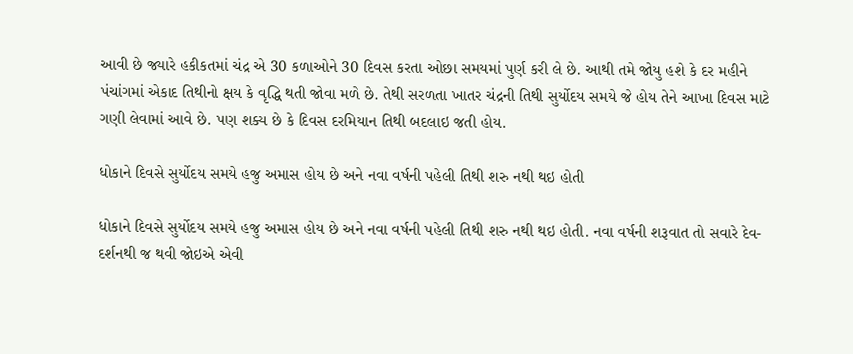આવી છે જ્યારે હકીકતમાં ચંદ્ર એ 30 કળાઓને 30 દિવસ કરતા ઓછા સમયમાં પુર્ણ કરી લે છે. આથી તમે જોયુ હશે કે દર મહીને પંચાંગમાં એકાદ તિથીનો ક્ષય કે વૃદ્ધિ થતી જોવા મળે છે. તેથી સરળતા ખાતર ચંદ્રની તિથી સુર્યોદય સમયે જે હોય તેને આખા દિવસ માટે ગણી લેવામાં આવે છે. પણ શક્ય છે કે દિવસ દરમિયાન તિથી બદલાઇ જતી હોય.

ધોકાને દિવસે સુર્યોદય સમયે હજુ અમાસ હોય છે અને નવા વર્ષની પહેલી તિથી શરુ નથી થઇ હોતી

ધોકાને દિવસે સુર્યોદય સમયે હજુ અમાસ હોય છે અને નવા વર્ષની પહેલી તિથી શરુ નથી થઇ હોતી. નવા વર્ષની શરૂવાત તો સવારે દેવ-દર્શનથી જ થવી જોઇએ એવી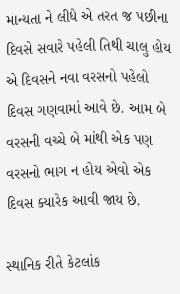માન્યતા ને લીધે એ તરત જ પછીના દિવસે સવારે પહેલી તિથી ચાલુ હોય એ દિવસને નવા વરસનો પહેલો દિવસ ગણવામાં આવે છે. આમ બે વરસની વચ્ચે બે માંથી એક પણ વરસનો ભાગ ન હોય એવો એક દિવસ ક્યારેક આવી જાય છે.

સ્થાનિક રીતે કેટલાંક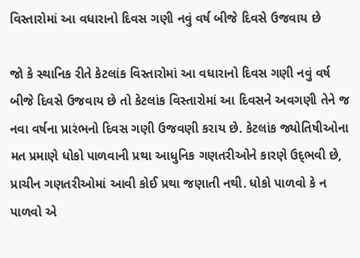વિસ્તારોમાં આ વધારાનો દિવસ ગણી નવું વર્ષ બીજે દિવસે ઉજવાય છે

જો કે સ્થાનિક રીતે કેટલાંક વિસ્તારોમાં આ વધારાનો દિવસ ગણી નવું વર્ષ બીજે દિવસે ઉજવાય છે તો કેટલાંક વિસ્તારોમાં આ દિવસને અવગણી તેને જ નવા વર્ષના પ્રારંભનો દિવસ ગણી ઉજવણી કરાય છે. કેટલાંક જ્યોતિષીઓના મત પ્રમાણે ધોકો પાળવાની પ્રથા આધુનિક ગણતરીઓને કારણે ઉદ્‍ભવી છે, પ્રાચીન ગણતરીઓમાં આવી કોઈ પ્રથા જણાતી નથી. ધોકો પાળવો કે ન પાળવો એ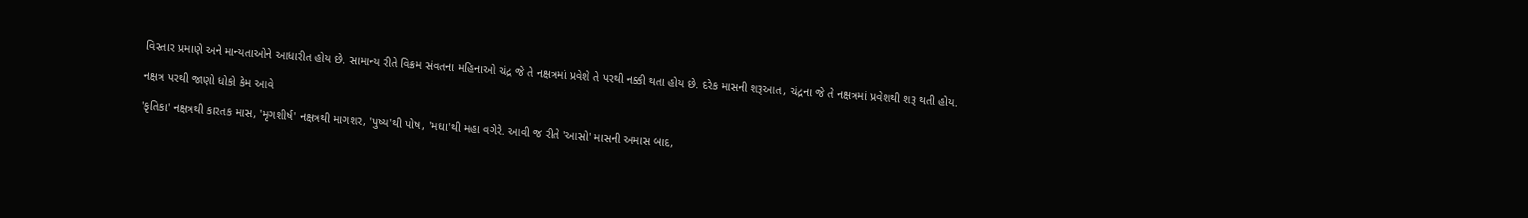વિસ્તાર પ્રમાણે અને માન્યતાઓને આધારીત હોય છે. સામાન્ય રીતે વિક્રમ સંવતના મહિનાઓ ચંદ્ર જે તે નક્ષત્રમાં પ્રવેશે તે પરથી નક્કી થતા હોય છે. દરેક માસની શરૂઆત, ચંદ્રના જે તે નક્ષત્રમાં પ્રવેશથી શરૂ થતી હોય.

નક્ષત્ર પરથી જાણો ધોકો કેમ આવે

'કૃતિકા' નક્ષત્રથી કારતક માસ, 'મૃગશીર્ષ' નક્ષત્રથી માગશર, 'પુષ્ય'થી પોષ, 'મઘા'થી મહા વગેરે. આવી જ રીતે 'આસો' માસની અમાસ બાદ,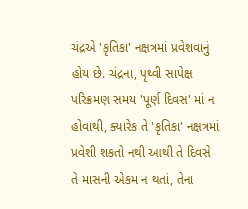ચંદ્રએ 'કૃતિકા' નક્ષત્રમાં પ્રવેશવાનું હોય છે. ચંદ્રના, પૃથ્વી સાપેક્ષ પરિક્રમણ સમય 'પૂર્ણ દિવસ' માં ન હોવાથી, ક્યારેક તે 'કૃતિકા' નક્ષત્રમાં પ્રવેશી શકતો નથી આથી તે દિવસે તે માસની એકમ ન થતાં, તેના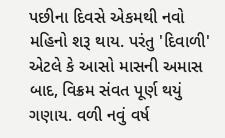પછીના દિવસે એકમથી નવો મહિનો શરૂ થાય. પરંતુ 'દિવાળી' એટલે કે આસો માસની અમાસ બાદ, વિક્રમ સંવત પૂર્ણ થયું ગણાય. વળી નવું વર્ષ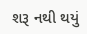શરૂ નથી થયું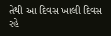તેથી આ દિવસ ખાલી દિવસ રહે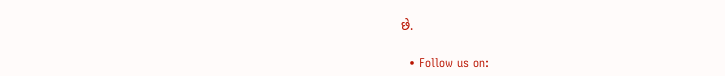છે.

  • Follow us on: